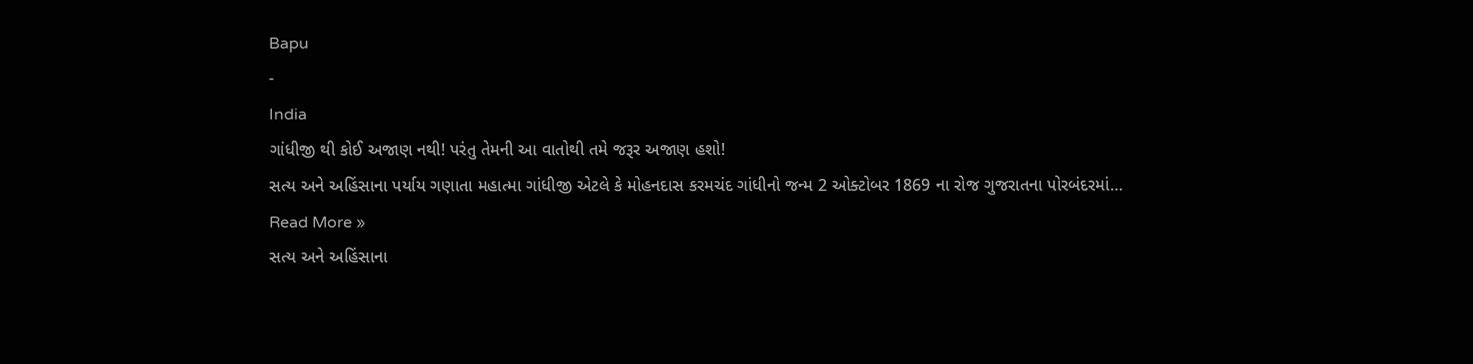Bapu
-
India
ગાંધીજી થી કોઈ અજાણ નથી! પરંતુ તેમની આ વાતોથી તમે જરૂર અજાણ હશો!
સત્ય અને અહિંસાના પર્યાય ગણાતા મહાત્મા ગાંધીજી એટલે કે મોહનદાસ કરમચંદ ગાંધીનો જન્મ 2 ઓક્ટોબર 1869 ના રોજ ગુજરાતના પોરબંદરમાં…
Read More »
સત્ય અને અહિંસાના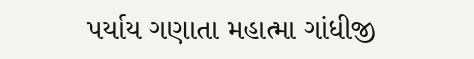પર્યાય ગણાતા મહાત્મા ગાંધીજી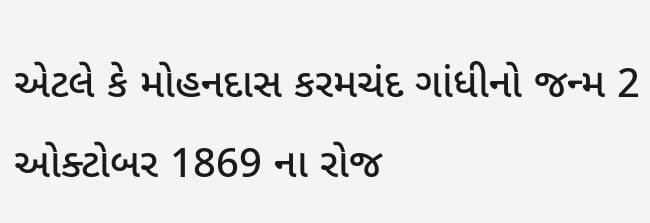એટલે કે મોહનદાસ કરમચંદ ગાંધીનો જન્મ 2 ઓક્ટોબર 1869 ના રોજ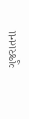ગુજરાતના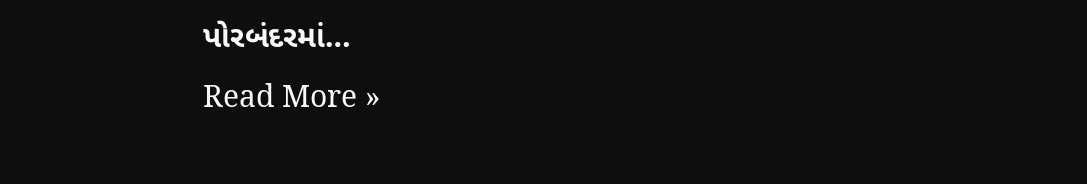પોરબંદરમાં…
Read More »